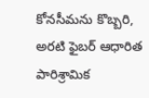కోనసీమను కొబ్బరి, అరటి ఫైబర్ ఆధారిత పారిశ్రామిక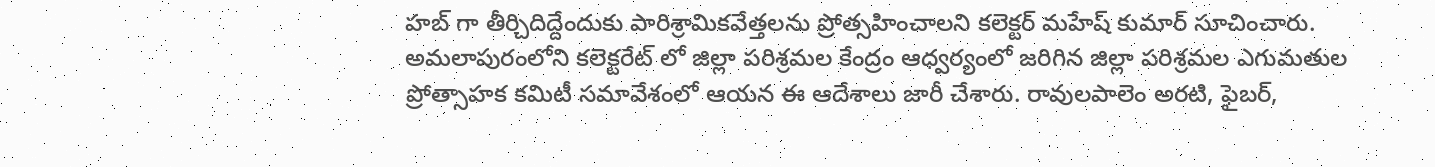హబ్ గా తీర్చిదిద్దేందుకు పారిశ్రామికవేత్తలను ప్రోత్సహించాలని కలెక్టర్ మహేష్ కుమార్ సూచించారు. అమలాపురంలోని కలెక్టరేట్ లో జిల్లా పరిశ్రమల కేంద్రం ఆధ్వర్యంలో జరిగిన జిల్లా పరిశ్రమల ఎగుమతుల ప్రోత్సాహక కమిటీ సమావేశంలో ఆయన ఈ ఆదేశాలు జారీ చేశారు. రావులపాలెం అరటి, ఫైబర్,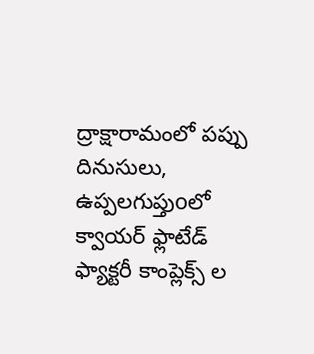ద్రాక్షారామంలో పప్పు దినుసులు, ఉప్పలగుప్తుoలో క్వాయర్ ఫ్లాటేడ్ ఫ్యాక్టరీ కాంప్లెక్స్ ల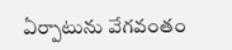ఏర్పాటును వేగవంతం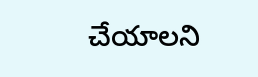చేయాలని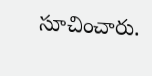సూచించారు.